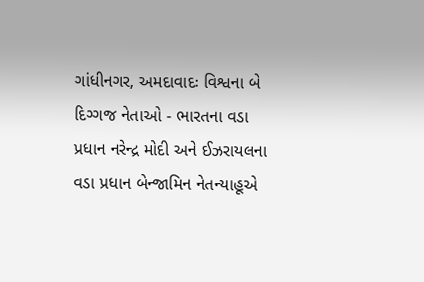ગાંધીનગર, અમદાવાદઃ વિશ્વના બે દિગ્ગજ નેતાઓ - ભારતના વડા પ્રધાન નરેન્દ્ર મોદી અને ઈઝરાયલના વડા પ્રધાન બેન્જામિન નેતન્યાહૂએ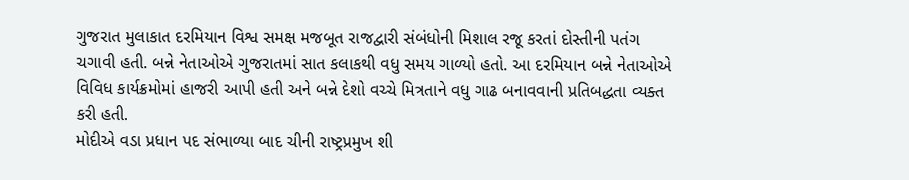ગુજરાત મુલાકાત દરમિયાન વિશ્વ સમક્ષ મજબૂત રાજદ્વારી સંબંધોની મિશાલ રજૂ કરતાં દોસ્તીની પતંગ ચગાવી હતી. બન્ને નેતાઓએ ગુજરાતમાં સાત કલાકથી વધુ સમય ગાળ્યો હતો. આ દરમિયાન બન્ને નેતાઓએ વિવિધ કાર્યક્રમોમાં હાજરી આપી હતી અને બન્ને દેશો વચ્ચે મિત્રતાને વધુ ગાઢ બનાવવાની પ્રતિબદ્ધતા વ્યક્ત કરી હતી.
મોદીએ વડા પ્રધાન પદ સંભાળ્યા બાદ ચીની રાષ્ટ્રપ્રમુખ શી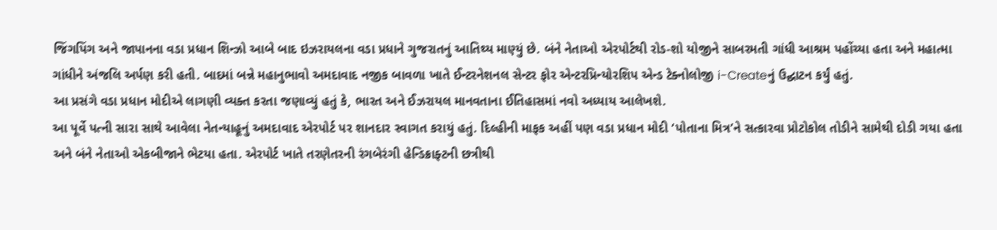જિંગપિંગ અને જાપાનના વડા પ્રધાન શિન્ઝો આબે બાદ ઇઝરાયલના વડા પ્રધાને ગુજરાતનું આતિથ્ય માણ્યું છે. બંને નેતાઓ એરપોર્ટથી રોડ-શો યોજીને સાબરમતી ગાંધી આશ્રમ પહોંચ્યા હતા અને મહાત્મા ગાંધીને અંજલિ અર્પણ કરી હતી. બાદમાં બન્ને મહાનુભાવો અમદાવાદ નજીક બાવળા ખાતે ઈન્ટરનેશનલ સેન્ટર ફોર એન્ટરપ્રિન્યોરશિપ એન્ડ ટેક્નોલોજી i-Createનું ઉદ્ઘાટન કર્યું હતું.
આ પ્રસંગે વડા પ્રધાન મોદીએ લાગણી વ્યક્ત કરતા જણાવ્યું હતું કે, ભારત અને ઈઝરાયલ માનવતાના ઈતિહાસમાં નવો અધ્યાય આલેખશે.
આ પૂર્વે પત્ની સારા સાથે આવેલા નેતન્યાહૂનું અમદાવાદ એરપોર્ટ પર શાનદાર સ્વાગત કરાયું હતું. દિલ્હીની માફક અહીં પણ વડા પ્રધાન મોદી ‘પોતાના મિત્ર’ને સત્કારવા પ્રોટોકોલ તોડીને સામેથી દોડી ગયા હતા અને બંને નેતાઓ એકબીજાને ભેટયા હતા. એરપોર્ટ ખાતે તરણેતરની રંગબેરંગી હેન્ડિક્રાફ્ટની છત્રીથી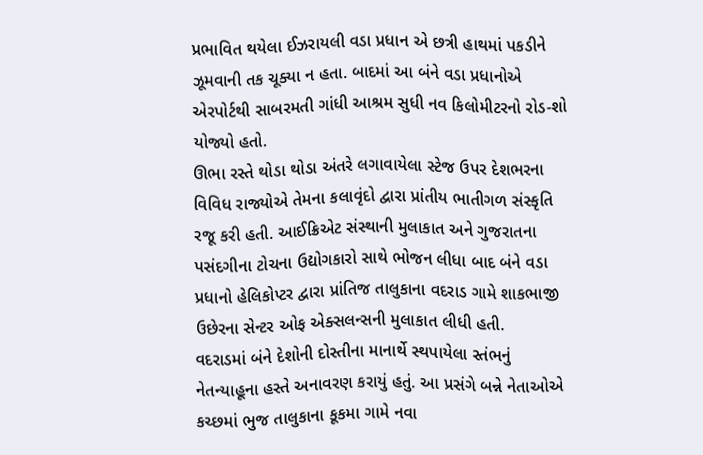પ્રભાવિત થયેલા ઈઝરાયલી વડા પ્રધાન એ છત્રી હાથમાં પકડીને ઝૂમવાની તક ચૂક્યા ન હતા. બાદમાં આ બંને વડા પ્રધાનોએ એરપોર્ટથી સાબરમતી ગાંધી આશ્રમ સુધી નવ કિલોમીટરનો રોડ-શો યોજ્યો હતો.
ઊભા રસ્તે થોડા થોડા અંતરે લગાવાયેલા સ્ટેજ ઉપર દેશભરના વિવિધ રાજ્યોએ તેમના કલાવૃંદો દ્વારા પ્રાંતીય ભાતીગળ સંસ્કૃતિ રજૂ કરી હતી. આઈક્રિએટ સંસ્થાની મુલાકાત અને ગુજરાતના પસંદગીના ટોચના ઉદ્યોગકારો સાથે ભોજન લીધા બાદ બંને વડા પ્રધાનો હેલિકોપ્ટર દ્વારા પ્રાંતિજ તાલુકાના વદરાડ ગામે શાકભાજી ઉછેરના સેન્ટર ઓફ એક્સલન્સની મુલાકાત લીધી હતી.
વદરાડમાં બંને દેશોની દોસ્તીના માનાર્થે સ્થપાયેલા સ્તંભનું નેતન્યાહૂના હસ્તે અનાવરણ કરાયું હતું. આ પ્રસંગે બન્ને નેતાઓએ કચ્છમાં ભુજ તાલુકાના કૂકમા ગામે નવા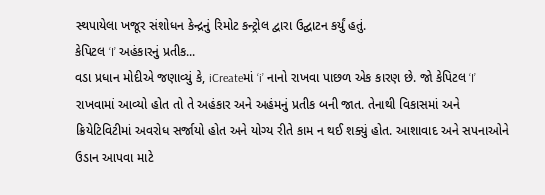સ્થપાયેલા ખજૂર સંશોધન કેન્દ્રનું રિમોટ કન્ટ્રોલ દ્વારા ઉદ્ઘાટન કર્યું હતું.
કેપિટલ ‘I’ અહંકારનું પ્રતીક...
વડા પ્રધાન મોદીએ જણાવ્યું કે, iCreateમાં ‘i’ નાનો રાખવા પાછળ એક કારણ છે. જો કેપિટલ ‘I’ રાખવામાં આવ્યો હોત તો તે અહંકાર અને અહંમનું પ્રતીક બની જાત. તેનાથી વિકાસમાં અને ક્રિયેટિવિટીમાં અવરોધ સર્જાયો હોત અને યોગ્ય રીતે કામ ન થઈ શક્યું હોત. આશાવાદ અને સપનાઓને ઉડાન આપવા માટે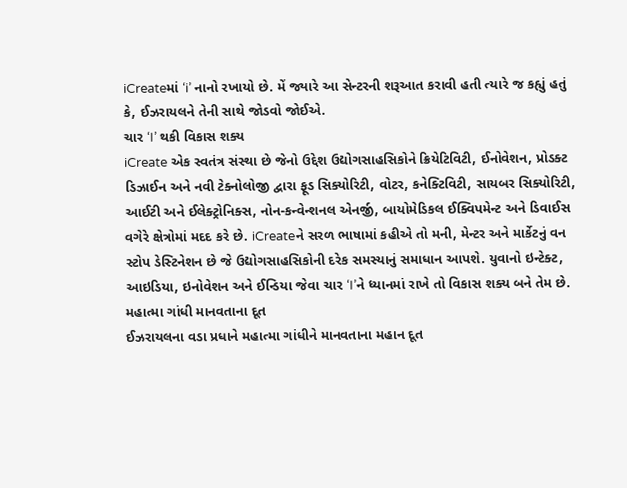iCreateમાં ‘i’ નાનો રખાયો છે. મેં જ્યારે આ સેન્ટરની શરૂઆત કરાવી હતી ત્યારે જ કહ્યું હતું કે, ઈઝરાયલને તેની સાથે જોડવો જોઈએ.
ચાર ‘I’ થકી વિકાસ શક્ય
iCreate એક સ્વતંત્ર સંસ્થા છે જેનો ઉદ્દેશ ઉદ્યોગસાહસિકોને ક્રિયેટિવિટી, ઈનોવેશન, પ્રોડક્ટ ડિઝાઈન અને નવી ટેક્નોલોજી દ્વારા ફૂડ સિક્યોરિટી, વોટર, કનેક્ટિવિટી, સાયબર સિક્યોરિટી, આઈટી અને ઈલેક્ટ્રોનિક્સ, નોન-કન્વેન્શનલ એનર્જી, બાયોમેડિકલ ઈક્વિપમેન્ટ અને ડિવાઈસ વગેરે ક્ષેત્રોમાં મદદ કરે છે. iCreateને સરળ ભાષામાં કહીએ તો મની, મેન્ટર અને માર્કેટનું વન સ્ટોપ ડેસ્ટિનેશન છે જે ઉદ્યોગસાહસિકોની દરેક સમસ્યાનું સમાધાન આપશે. યુવાનો ઇન્ટેક્ટ, આઇડિયા, ઇનોવેશન અને ઈન્ડિયા જેવા ચાર ‘I’ને ધ્યાનમાં રાખે તો વિકાસ શક્ય બને તેમ છે.
મહાત્મા ગાંધી માનવતાના દૂત
ઈઝરાયલના વડા પ્રધાને મહાત્મા ગાંધીને માનવતાના મહાન દૂત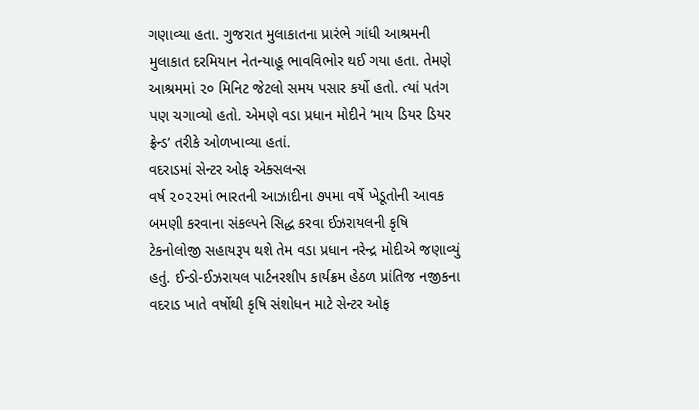ગણાવ્યા હતા. ગુજરાત મુલાકાતના પ્રારંભે ગાંધી આશ્રમની મુલાકાત દરમિયાન નેતન્યાહૂ ભાવવિભોર થઈ ગયા હતા. તેમણે આશ્રમમાં ૨૦ મિનિટ જેટલો સમય પસાર કર્યો હતો. ત્યાં પતંગ પણ ચગાવ્યો હતો. એમણે વડા પ્રધાન મોદીને ‘માય ડિયર ડિયર ફ્રેન્ડ’ તરીકે ઓળખાવ્યા હતાં.
વદરાડમાં સેન્ટર ઓફ એક્સલન્સ
વર્ષ ૨૦૨૨માં ભારતની આઝાદીના ૭૫મા વર્ષે ખેડૂતોની આવક બમણી કરવાના સંકલ્પને સિદ્ધ કરવા ઈઝરાયલની કૃષિ ટેકનોલોજી સહાયરૂપ થશે તેમ વડા પ્રધાન નરેન્દ્ર મોદીએ જણાવ્યું હતું. ઈન્ડો-ઈઝરાયલ પાર્ટનરશીપ કાર્યક્રમ હેઠળ પ્રાંતિજ નજીકના વદરાડ ખાતે વર્ષોથી કૃષિ સંશોધન માટે સેન્ટર ઓફ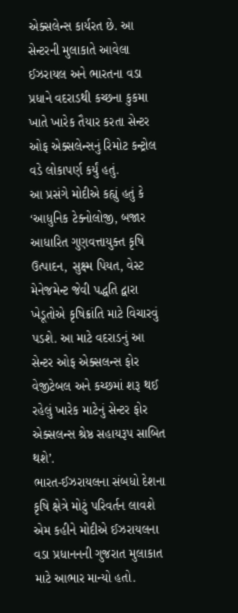એક્સલેન્સ કાર્યરત છે. આ સેન્ટરની મુલાકાતે આવેલા ઈઝરાયલ અને ભારતના વડા પ્રધાને વદરાડથી કચ્છના કુકમા ખાતે ખારેક તૈયાર કરતા સેન્ટર ઓફ એક્સલેન્સનું રિમોટ કન્ટ્રોલ વડે લોકાપર્ણ કર્યું હતું.
આ પ્રસંગે મોદીએ કહ્યું હતું કે ‘આધુનિક ટેક્નોલોજી, બજાર આધારિત ગુણવત્તાયુક્ત કૃષિ ઉત્પાદન, સુક્ષ્મ પિયત, વેસ્ટ મેનેજમેન્ટ જેવી પદ્ધતિ દ્વારા ખેડૂતોએ કૃષિક્રાંતિ માટે વિચારવું પડશે. આ માટે વદરાડનું આ સેન્ટર ઓફ એક્સલન્સ ફોર વેજીટેબલ અને કચ્છમાં શરૂ થઈ રહેલું ખારેક માટેનું સેન્ટર ફોર એક્સલન્સ શ્રેષ્ઠ સહાયરૂપ સાબિત થશે’.
ભારત-ઈઝરાયલના સંબધો દેશના કૃષિ ક્ષેત્રે મોટું પરિવર્તન લાવશે એમ કહીને મોદીએ ઈઝરાયલના વડા પ્રધાનનની ગુજરાત મુલાકાત માટે આભાર માન્યો હતો.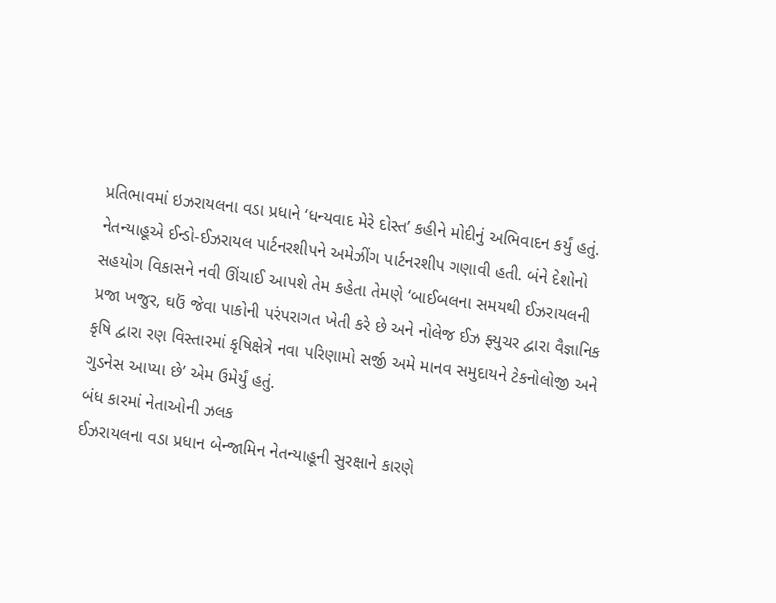પ્રતિભાવમાં ઇઝરાયલના વડા પ્રધાને ‘ધન્યવાદ મેરે દોસ્ત’ કહીને મોદીનું અભિવાદન કર્યું હતું. નેતન્યાહૂએ ઈન્ડો-ઈઝરાયલ પાર્ટનરશીપને અમેઝીંગ પાર્ટનરશીપ ગણાવી હતી. બંને દેશોનો સહયોગ વિકાસને નવી ઊંચાઈ આપશે તેમ કહેતા તેમણે ‘બાઈબલના સમયથી ઈઝરાયલની પ્રજા ખજુર, ઘઉં જેવા પાકોની પરંપરાગત ખેતી કરે છે અને નોલેજ ઈઝ ફ્યુચર દ્વારા વૈજ્ઞાનિક કૃષિ દ્વારા રણ વિસ્તારમાં કૃષિક્ષેત્રે નવા પરિણામો સર્જી અમે માનવ સમુદાયને ટેકનોલોજી અને ગુડનેસ આપ્યા છે’ એમ ઉમેર્યું હતું.
બંધ કારમાં નેતાઓની ઝલક
ઈઝરાયલના વડા પ્રધાન બેન્જામિન નેતન્યાહૂની સુરક્ષાને કારણે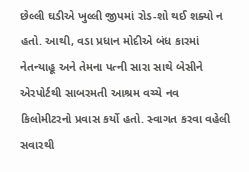છેલ્લી ઘડીએ ખુલ્લી જીપમાં રોડ-શો થઈ શક્યો ન હતો. આથી, વડા પ્રધાન મોદીએ બંધ કારમાં નેતન્યાહૂ અને તેમના પત્ની સારા સાથે બેસીને એરપોર્ટથી સાબરમતી આશ્રમ વચ્ચે નવ કિલોમીટરનો પ્રવાસ કર્યો હતો. સ્વાગત કરવા વહેલી સવારથી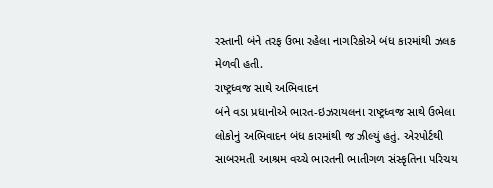રસ્તાની બંને તરફ ઉભા રહેલા નાગરિકોએ બંધ કારમાંથી ઝલક મેળવી હતી.
રાષ્ટ્રધ્વજ સાથે અભિવાદન
બંને વડા પ્રધાનોએ ભારત-ઇઝરાયલના રાષ્ટ્રધ્વજ સાથે ઉભેલા લોકોનું અભિવાદન બંધ કારમાંથી જ ઝીલ્યું હતું. એરપોર્ટથી સાબરમતી આશ્રમ વચ્ચે ભારતની ભાતીગળ સંસ્કૃતિના પરિચય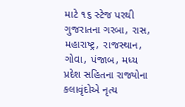માટે ૧૬ સ્ટેજ પરથી ગુજરાતના ગરબા, રાસ, મહારાષ્ટ્ર, રાજસ્થાન, ગોવા, પંજાબ, મધ્ય પ્રદેશ સહિતના રાજ્યોના કલાવૃંદોએ નૃત્ય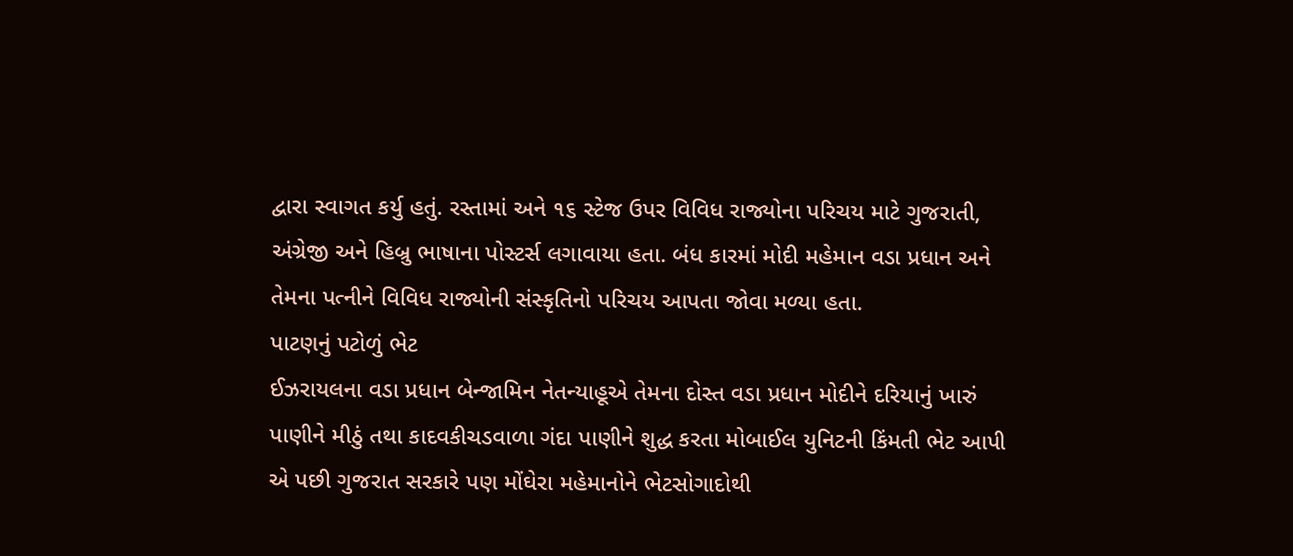દ્વારા સ્વાગત કર્યુ હતું. રસ્તામાં અને ૧૬ સ્ટેજ ઉપર વિવિધ રાજ્યોના પરિચય માટે ગુજરાતી, અંગ્રેજી અને હિબ્રુ ભાષાના પોસ્ટર્સ લગાવાયા હતા. બંધ કારમાં મોદી મહેમાન વડા પ્રધાન અને તેમના પત્નીને વિવિધ રાજ્યોની સંસ્કૃતિનો પરિચય આપતા જોવા મળ્યા હતા.
પાટણનું પટોળું ભેટ
ઈઝરાયલના વડા પ્રધાન બેન્જામિન નેતન્યાહૂએ તેમના દોસ્ત વડા પ્રધાન મોદીને દરિયાનું ખારું પાણીને મીઠું તથા કાદવકીચડવાળા ગંદા પાણીને શુદ્ધ કરતા મોબાઈલ યુનિટની કિંમતી ભેટ આપી એ પછી ગુજરાત સરકારે પણ મોંઘેરા મહેમાનોને ભેટસોગાદોથી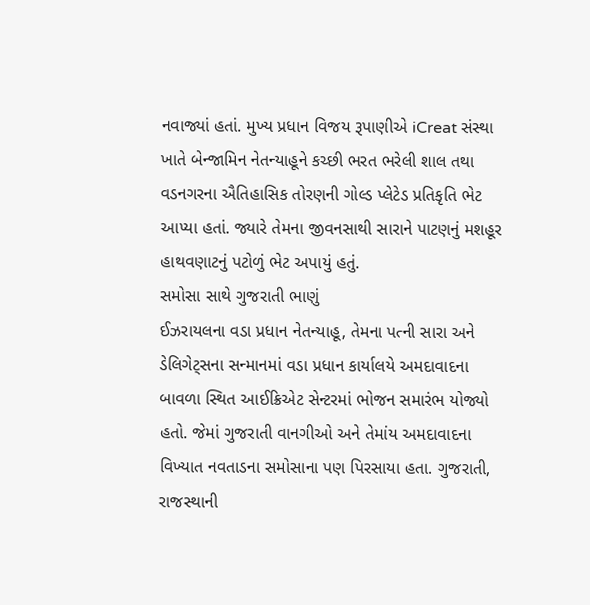નવાજ્યાં હતાં. મુખ્ય પ્રધાન વિજય રૂપાણીએ iCreat સંસ્થા ખાતે બેન્જામિન નેતન્યાહૂને કચ્છી ભરત ભરેલી શાલ તથા વડનગરના ઐતિહાસિક તોરણની ગોલ્ડ પ્લેટેડ પ્રતિકૃતિ ભેટ આપ્યા હતાં. જ્યારે તેમના જીવનસાથી સારાને પાટણનું મશહૂર હાથવણાટનું પટોળું ભેટ અપાયું હતું.
સમોસા સાથે ગુજરાતી ભાણું
ઈઝરાયલના વડા પ્રધાન નેતન્યાહૂ, તેમના પત્ની સારા અને ડેલિગેટ્સના સન્માનમાં વડા પ્રધાન કાર્યાલયે અમદાવાદના બાવળા સ્થિત આઈક્રિએટ સેન્ટરમાં ભોજન સમારંભ યોજ્યો હતો. જેમાં ગુજરાતી વાનગીઓ અને તેમાંય અમદાવાદના વિખ્યાત નવતાડના સમોસાના પણ પિરસાયા હતા. ગુજરાતી, રાજસ્થાની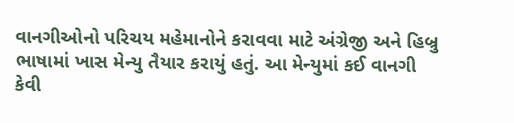વાનગીઓનો પરિચય મહેમાનોને કરાવવા માટે અંગ્રેજી અને હિબ્રુ ભાષામાં ખાસ મેન્યુ તૈયાર કરાયું હતું. આ મેન્યુમાં કઈ વાનગી કેવી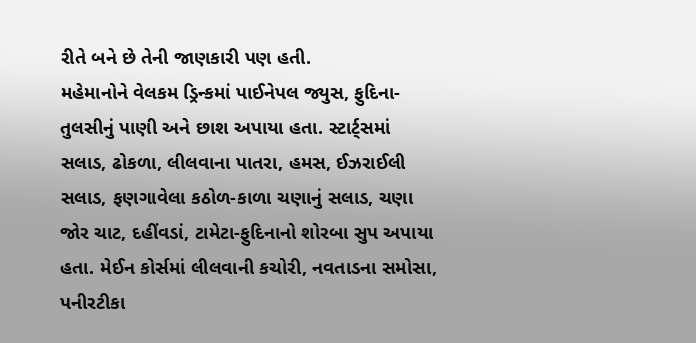રીતે બને છે તેની જાણકારી પણ હતી.
મહેમાનોને વેલકમ ડ્રિન્કમાં પાઈનેપલ જ્યુસ, ફુદિના-તુલસીનું પાણી અને છાશ અપાયા હતા. સ્ટાર્ટ્સમાં સલાડ, ઢોકળા, લીલવાના પાતરા, હમસ, ઈઝરાઈલી સલાડ, ફણગાવેલા કઠોળ-કાળા ચણાનું સલાડ, ચણા જોર ચાટ, દહીંવડાં, ટામેટા-ફુદિનાનો શોરબા સુપ અપાયા હતા. મેઈન કોર્સમાં લીલવાની કચોરી, નવતાડના સમોસા, પનીરટીકા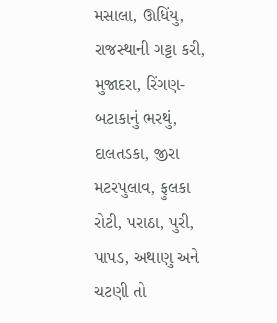મસાલા, ઊધિંયુ, રાજસ્થાની ગટ્ટા કરી, મુજાદરા, રિંગણ-બટાકાનું ભરથું, દાલતડકા, જીરા મટરપુલાવ, ફુલકા રોટી, પરાઠા, પુરી, પાપડ, અથાણુ અને ચટણી તો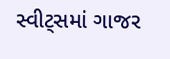સ્વીટ્સમાં ગાજર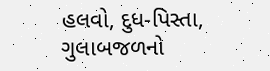હલવો, દુધ-પિસ્તા, ગુલાબજળનો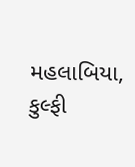મહલાબિયા, કુલ્ફી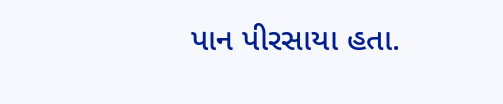પાન પીરસાયા હતા.